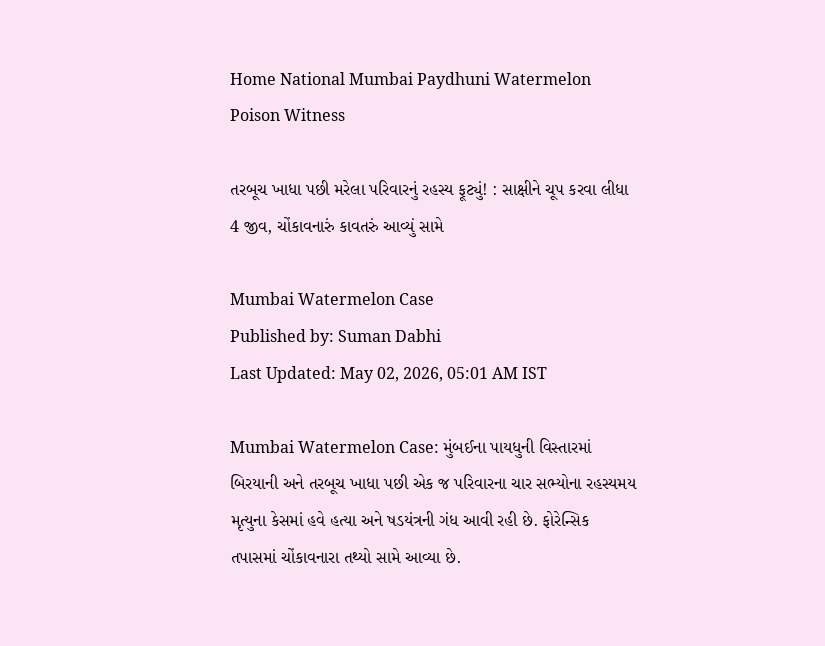Home National Mumbai Paydhuni Watermelon Poison Witness

તરબૂચ ખાધા પછી મરેલા પરિવારનું રહસ્ય ફૂટ્યું! : સાક્ષીને ચૂપ કરવા લીધા 4 જીવ, ચોંકાવનારું કાવતરું આવ્યું સામે

Mumbai Watermelon Case
Published by: Suman Dabhi
Last Updated: May 02, 2026, 05:01 AM IST

Mumbai Watermelon Case: મુંબઈના પાયધુની વિસ્તારમાં બિરયાની અને તરબૂચ ખાધા પછી એક જ પરિવારના ચાર સભ્યોના રહસ્યમય મૃત્યુના કેસમાં હવે હત્યા અને ષડયંત્રની ગંધ આવી રહી છે. ફોરેન્સિક તપાસમાં ચોંકાવનારા તથ્યો સામે આવ્યા છે.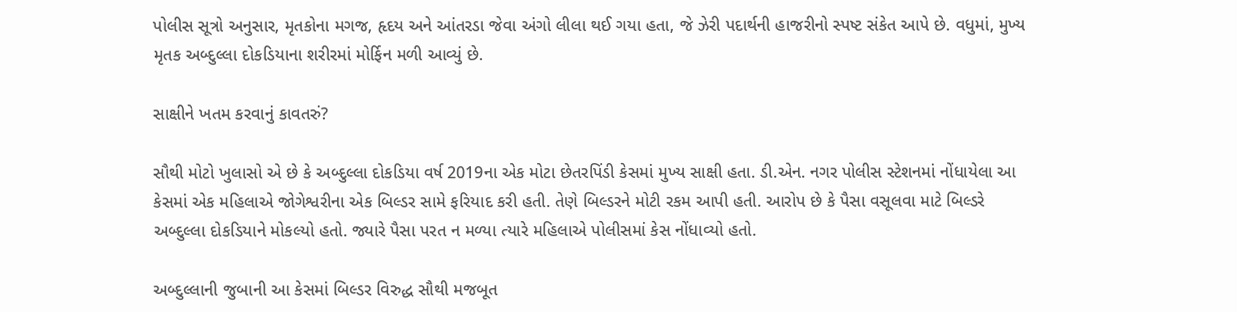પોલીસ સૂત્રો અનુસાર, મૃતકોના મગજ, હૃદય અને આંતરડા જેવા અંગો લીલા થઈ ગયા હતા, જે ઝેરી પદાર્થની હાજરીનો સ્પષ્ટ સંકેત આપે છે. વધુમાં, મુખ્ય મૃતક અબ્દુલ્લા દોકડિયાના શરીરમાં મોર્ફિન મળી આવ્યું છે.

સાક્ષીને ખતમ કરવાનું કાવતરું?

સૌથી મોટો ખુલાસો એ છે કે અબ્દુલ્લા દોકડિયા વર્ષ 2019ના એક મોટા છેતરપિંડી કેસમાં મુખ્ય સાક્ષી હતા. ડી.એન. નગર પોલીસ સ્ટેશનમાં નોંધાયેલા આ કેસમાં એક મહિલાએ જોગેશ્વરીના એક બિલ્ડર સામે ફરિયાદ કરી હતી. તેણે બિલ્ડરને મોટી રકમ આપી હતી. આરોપ છે કે પૈસા વસૂલવા માટે બિલ્ડરે અબ્દુલ્લા દોકડિયાને મોકલ્યો હતો. જ્યારે પૈસા પરત ન મળ્યા ત્યારે મહિલાએ પોલીસમાં કેસ નોંધાવ્યો હતો.

અબ્દુલ્લાની જુબાની આ કેસમાં બિલ્ડર વિરુદ્ધ સૌથી મજબૂત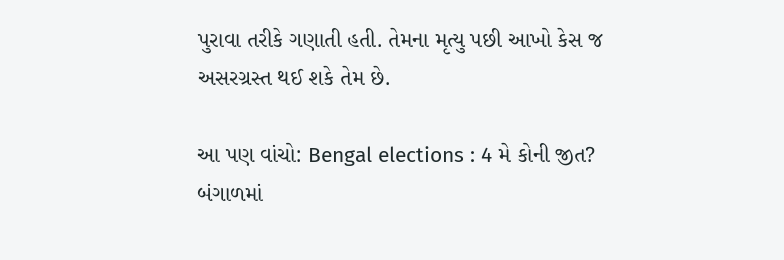પુરાવા તરીકે ગણાતી હતી. તેમના મૃત્યુ પછી આખો કેસ જ અસરગ્રસ્ત થઈ શકે તેમ છે.

આ પણ વાંચો: Bengal elections : 4 મે કોની જીત? બંગાળમાં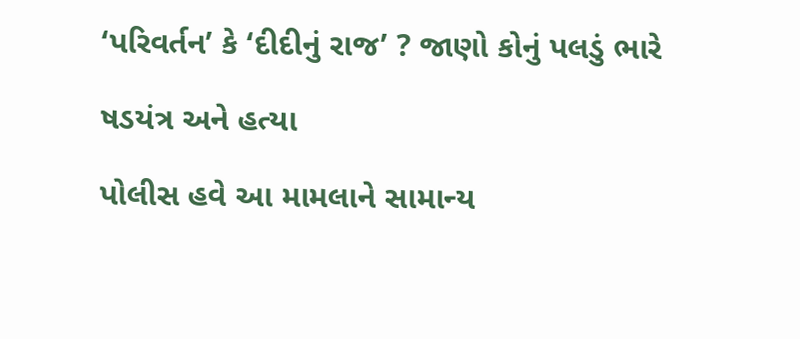‘પરિવર્તન’ કે ‘દીદીનું રાજ’ ? જાણો કોનું પલડું ભારે

ષડયંત્ર અને હત્યા

પોલીસ હવે આ મામલાને સામાન્ય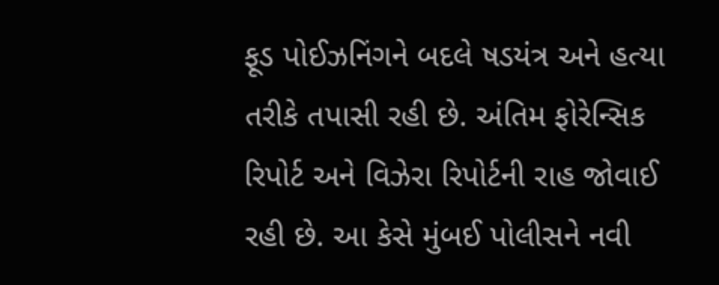ફૂડ પોઈઝનિંગને બદલે ષડયંત્ર અને હત્યા તરીકે તપાસી રહી છે. અંતિમ ફોરેન્સિક રિપોર્ટ અને વિઝેરા રિપોર્ટની રાહ જોવાઈ રહી છે. આ કેસે મુંબઈ પોલીસને નવી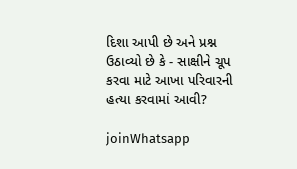દિશા આપી છે અને પ્રશ્ન ઉઠાવ્યો છે કે - સાક્ષીને ચૂપ કરવા માટે આખા પરિવારની હત્યા કરવામાં આવી?

joinWhatsapp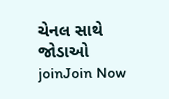ચેનલ સાથે જોડાઓ
joinJoin Now